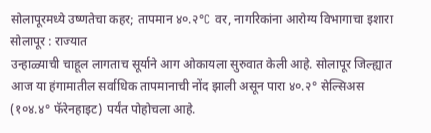सोलापूरमध्ये उष्णतेचा कहर; तापमान ४०.२°C वर, नागरिकांना आरोग्य विभागाचा इशारा
सोलापूर : राज्यात
उन्हाळ्याची चाहूल लागताच सूर्याने आग ओकायला सुरुवात केली आहे. सोलापूर जिल्ह्यात
आज या हंगामातील सर्वाधिक तापमानाची नोंद झाली असून पारा ४०.२° सेल्सिअस (१०४.४° फॅरेनहाइट) पर्यंत पोहोचला आहे.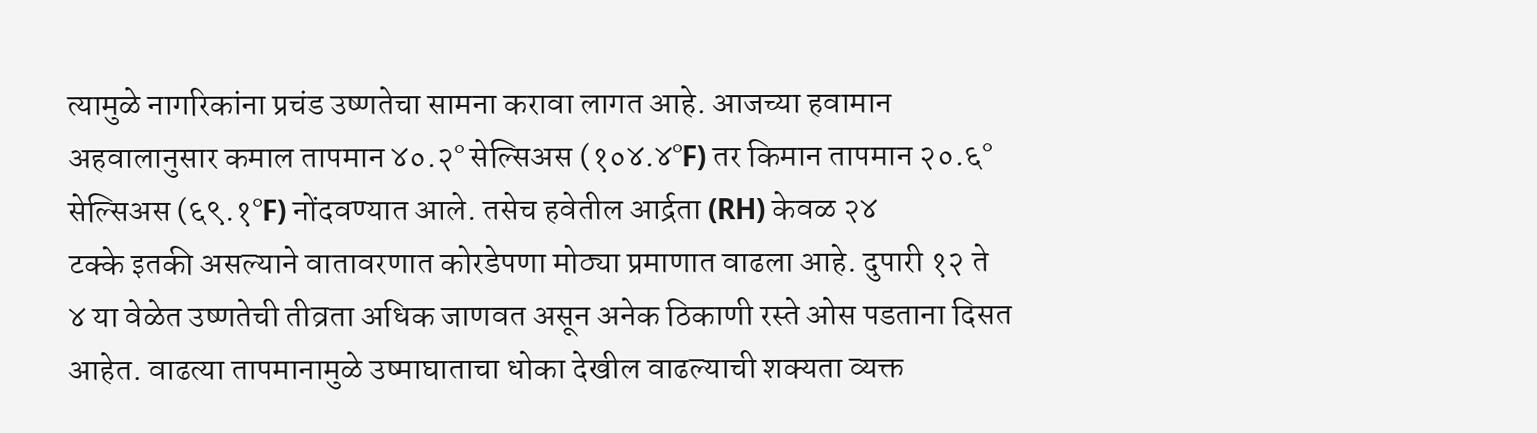त्यामुळे नागरिकांना प्रचंड उष्णतेचा सामना करावा लागत आहे. आजच्या हवामान
अहवालानुसार कमाल तापमान ४०.२° सेल्सिअस (१०४.४°F) तर किमान तापमान २०.६° सेल्सिअस (६९.१°F) नोंदवण्यात आले. तसेच हवेतील आर्द्रता (RH) केवळ २४
टक्के इतकी असल्याने वातावरणात कोरडेपणा मोठ्या प्रमाणात वाढला आहे. दुपारी १२ ते
४ या वेळेत उष्णतेची तीव्रता अधिक जाणवत असून अनेक ठिकाणी रस्ते ओस पडताना दिसत
आहेत. वाढत्या तापमानामुळे उष्माघाताचा धोका देखील वाढल्याची शक्यता व्यक्त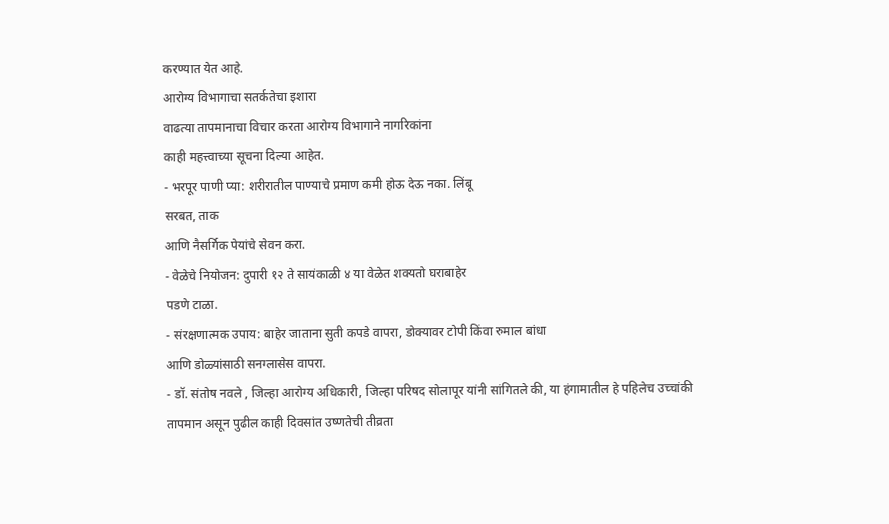करण्यात येत आहे.
आरोग्य विभागाचा सतर्कतेचा इशारा
वाढत्या तापमानाचा विचार करता आरोग्य विभागाने नागरिकांना
काही महत्त्वाच्या सूचना दिल्या आहेत.
- भरपूर पाणी प्या: शरीरातील पाण्याचे प्रमाण कमी होऊ देऊ नका. लिंबू
सरबत, ताक
आणि नैसर्गिक पेयांचे सेवन करा.
- वेळेचे नियोजन: दुपारी १२ ते सायंकाळी ४ या वेळेत शक्यतो घराबाहेर
पडणे टाळा.
- संरक्षणात्मक उपाय: बाहेर जाताना सुती कपडे वापरा, डोक्यावर टोपी किंवा रुमाल बांधा
आणि डोळ्यांसाठी सनग्लासेस वापरा.
- डॉ. संतोष नवले , जिल्हा आरोग्य अधिकारी, जिल्हा परिषद सोलापूर यांनी सांगितले की, या हंगामातील हे पहिलेच उच्चांकी
तापमान असून पुढील काही दिवसांत उष्णतेची तीव्रता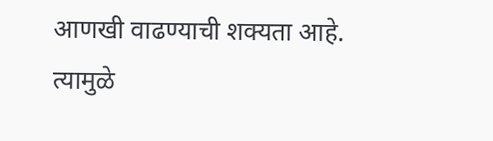आणखी वाढण्याची शक्यता आहे.
त्यामुळे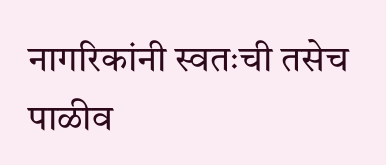नागरिकांनी स्वतःची तसेच पाळीव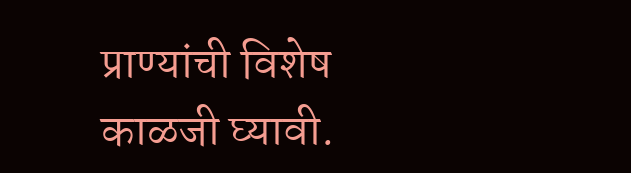प्राण्यांची विशेष काळजी घ्यावी.